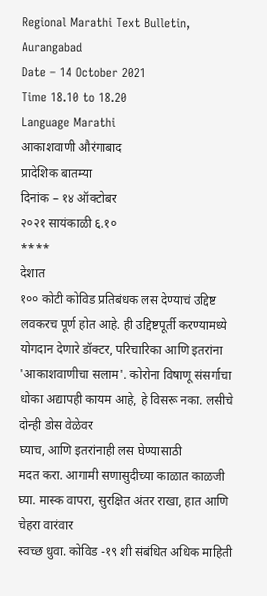Regional Marathi Text Bulletin, Aurangabad
Date – 14 October 2021
Time 18.10 to 18.20
Language Marathi
आकाशवाणी औरंगाबाद
प्रादेशिक बातम्या
दिनांक – १४ ऑक्टोबर
२०२१ सायंकाळी ६.१०
****
देशात
१०० कोटी कोविड प्रतिबंधक लस देण्याचं उद्दिष्ट लवकरच पूर्ण होत आहे. ही उद्दिष्टपूर्ती करण्यामध्ये
योगदान देणारे डॉक्टर, परिचारिका आणि इतरांना 'आकाशवाणीचा सलाम'. कोरोना विषाणू संसर्गाचा
धोका अद्यापही कायम आहे, हे विसरू नका. लसीचे दोन्ही डोस वेळेवर
घ्याच, आणि इतरांनाही लस घेण्यासाठी
मदत करा. आगामी सणासुदीच्या काळात काळजी
घ्या. मास्क वापरा, सुरक्षित अंतर राखा, हात आणि चेहरा वारंवार
स्वच्छ धुवा. कोविड -१९ शी संबंधित अधिक माहिती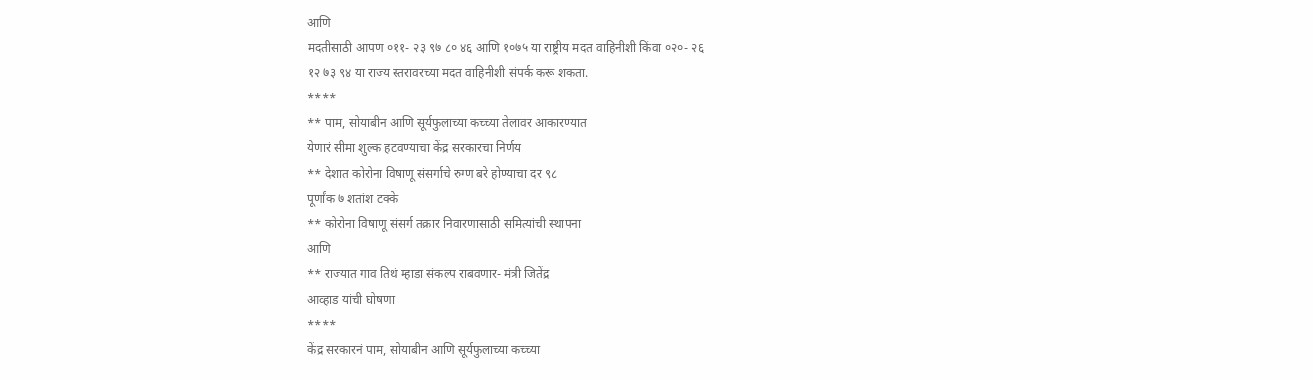आणि
मदतीसाठी आपण ०११- २३ ९७ ८० ४६ आणि १०७५ या राष्ट्रीय मदत वाहिनीशी किंवा ०२०- २६
१२ ७३ ९४ या राज्य स्तरावरच्या मदत वाहिनीशी संपर्क करू शकता.
****
** पाम, सोयाबीन आणि सूर्यफुलाच्या कच्च्या तेलावर आकारण्यात
येणारं सीमा शुल्क हटवण्याचा केंद्र सरकारचा निर्णय
** देशात कोरोना विषाणू संसर्गाचे रुग्ण बरे होण्याचा दर ९८
पूर्णांक ७ शतांश टक्के
** कोरोना विषाणू संसर्ग तक्रार निवारणासाठी समित्यांची स्थापना
आणि
** राज्यात गाव तिथं म्हाडा संकल्प राबवणार- मंत्री जितेंद्र
आव्हाड यांची घोषणा
****
केंद्र सरकारनं पाम, सोयाबीन आणि सूर्यफुलाच्या कच्च्या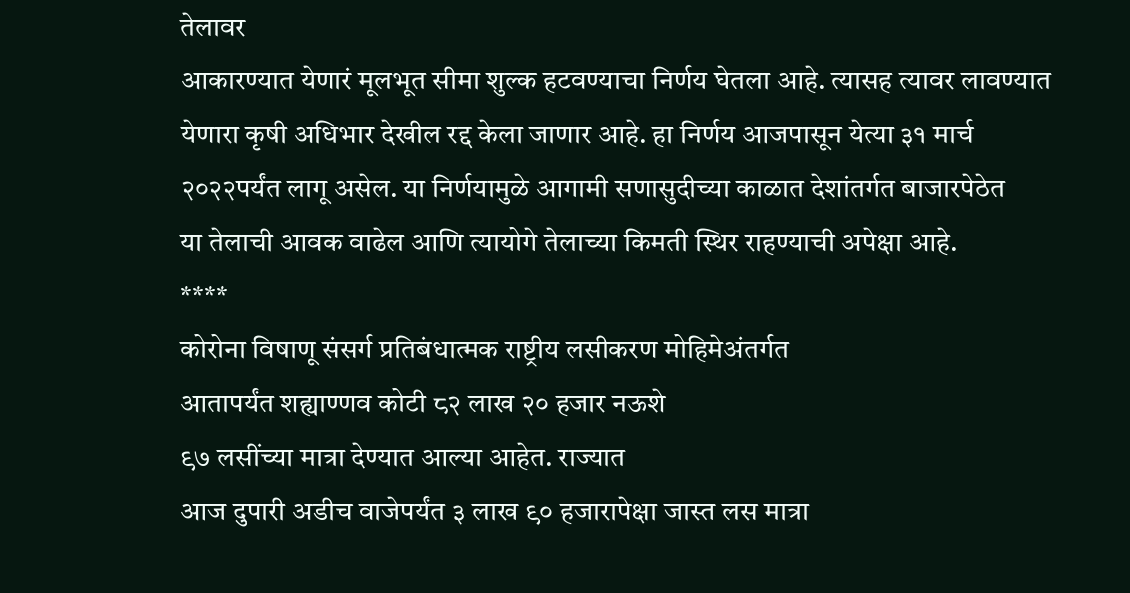तेलावर
आकारण्यात येणारं मूलभूत सीमा शुल्क हटवण्याचा निर्णय घेतला आहे. त्यासह त्यावर लावण्यात
येणारा कृषी अधिभार देखील रद्द केला जाणार आहे. हा निर्णय आजपासून येत्या ३१ मार्च
२०२२पर्यंत लागू असेल. या निर्णयामुळे आगामी सणासुदीच्या काळात देशांतर्गत बाजारपेठेत
या तेलाची आवक वाढेल आणि त्यायोगे तेलाच्या किमती स्थिर राहण्याची अपेक्षा आहे.
****
कोरोना विषाणू संसर्ग प्रतिबंधात्मक राष्ट्रीय लसीकरण मोहिमेअंतर्गत
आतापर्यंत शह्याण्णव कोटी ८२ लाख २० हजार नऊशे
९७ लसींच्या मात्रा देण्यात आल्या आहेत. राज्यात
आज दुपारी अडीच वाजेपर्यंत ३ लाख ९० हजारापेक्षा जास्त लस मात्रा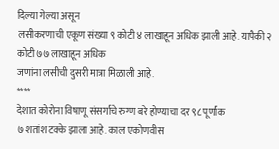दिल्या गेल्या असून
लसीकरणाची एकूण संख्या ९ कोटी ४ लाखाहून अधिक झाली आहे. यापैकी २ कोटी ७७ लाखाहून अधिक
जणांना लसीची दुसरी मात्रा मिळाली आहे.
****
देशात कोरोना विषाणू संसर्गाचे रुग्ण बरे होण्याचा दर ९८ पूर्णांक
७ शतांश टक्के झाला आहे. काल एकोणवीस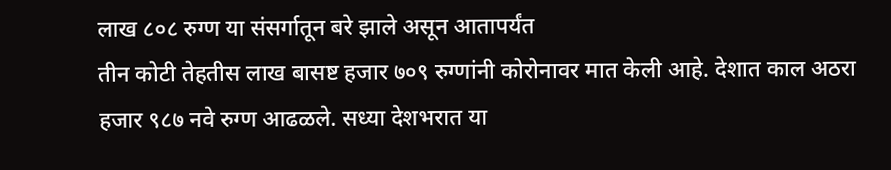लाख ८०८ रुग्ण या संसर्गातून बरे झाले असून आतापर्यंत
तीन कोटी तेहतीस लाख बासष्ट हजार ७०९ रुग्णांनी कोरोनावर मात केली आहे. देशात काल अठरा
हजार ९८७ नवे रुग्ण आढळले. सध्या देशभरात या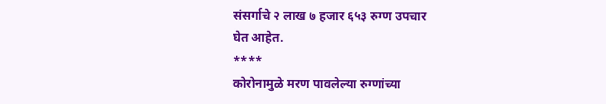संसर्गाचे २ लाख ७ हजार ६५३ रुग्ण उपचार
घेत आहेत.
****
कोरोनामुळे मरण पावलेल्या रुग्णांच्या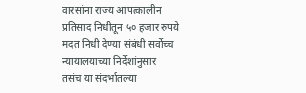वारसांना राज्य आपत्कालीन
प्रतिसाद निधीतून ५० हजार रुपये मदत निधी देण्या संबंधी सर्वोच्च न्यायालयाच्या निर्देशांनुसार
तसंच या संदर्भातल्या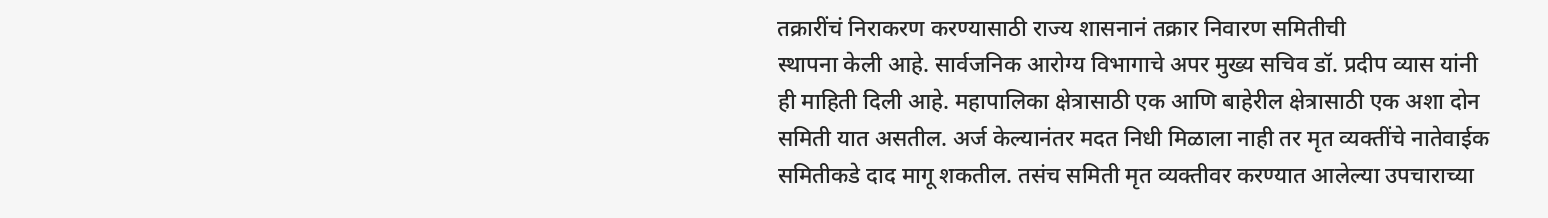तक्रारींचं निराकरण करण्यासाठी राज्य शासनानं तक्रार निवारण समितीची
स्थापना केली आहे. सार्वजनिक आरोग्य विभागाचे अपर मुख्य सचिव डॉ. प्रदीप व्यास यांनी
ही माहिती दिली आहे. महापालिका क्षेत्रासाठी एक आणि बाहेरील क्षेत्रासाठी एक अशा दोन
समिती यात असतील. अर्ज केल्यानंतर मदत निधी मिळाला नाही तर मृत व्यक्तींचे नातेवाईक
समितीकडे दाद मागू शकतील. तसंच समिती मृत व्यक्तीवर करण्यात आलेल्या उपचाराच्या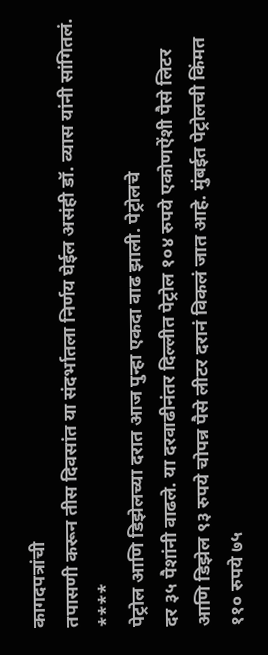कागदपत्रांची
तपासणी करून तीस दिवसांत या संदर्भातला निर्णय घेईल असंही डॉ. व्यास यांनी सांगितलं.
****
पेट्रोल आणि डिझेलच्या दरात आज पुन्हा एकदा वाढ झाली. पेट्रोलचे
दर ३५ पैशांनी वाढले. या दरवाढीनंतर दिल्लीत पेट्रोल १०४ रुपये एकोणऐंशी पैसे लिटर
आणि डिझेल ९३ रुपये चोपन्न पैसे लीटर दरानं विकलं जात आहे. मुंबईत पेट्रोलची किंमत
११० रुपये ७५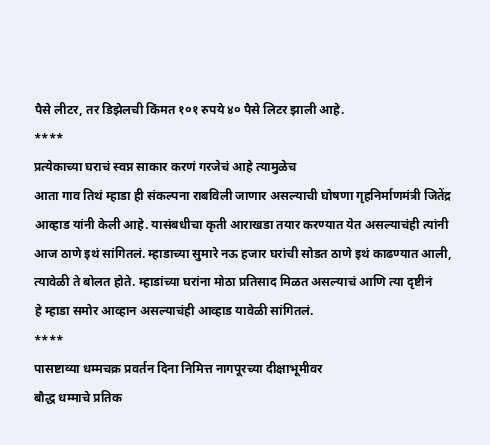पैसे लीटर, तर डिझेलची किंमत १०१ रुपये ४० पैसे लिटर झाली आहे.
****
प्रत्येकाच्या घराचं स्वप्न साकार करणं गरजेचं आहे त्यामुळेच
आता गाव तिथं म्हाडा ही संकल्पना राबविली जाणार असल्याची घोषणा गृहनिर्माणमंत्री जितेंद्र
आव्हाड यांनी केली आहे. यासंबधीचा कृती आराखडा तयार करण्यात येत असल्याचंही त्यांनी
आज ठाणे इथं सांगितलं. म्हाडाच्या सुमारे नऊ हजार घरांची सोडत ठाणे इथं काढण्यात आली,
त्यावेळी ते बोलत होते. म्हाडांच्या घरांना मोठा प्रतिसाद मिळत असल्याचं आणि त्या दृष्टीनं
हे म्हाडा समोर आव्हान असल्याचंही आव्हाड यावेळी सांगितलं.
****
पासष्टाव्या धम्मचक्र प्रवर्तन दिना निमित्त नागपूरच्या दीक्षाभूमीवर
बौद्ध धम्माचे प्रतिक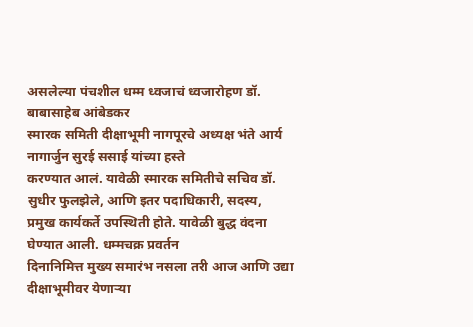असलेल्या पंचशील धम्म ध्वजाचं ध्वजारोहण डॉ. बाबासाहेब आंबेडकर
स्मारक समिती दीक्षाभूमी नागपूरचे अध्यक्ष भंते आर्य नागार्जुन सुरई ससाई यांच्या हस्ते
करण्यात आलं. यावेळी स्मारक समितीचे सचिव डॉ. सुधीर फुलझेले, आणि इतर पदाधिकारी, सदस्य,
प्रमुख कार्यकर्ते उपस्थिती होते. यावेळी बुद्ध वंदना घेण्यात आली. धम्मचक्र प्रवर्तन
दिनानिमित्त मुख्य समारंभ नसला तरी आज आणि उद्या दीक्षाभूमीवर येणाऱ्या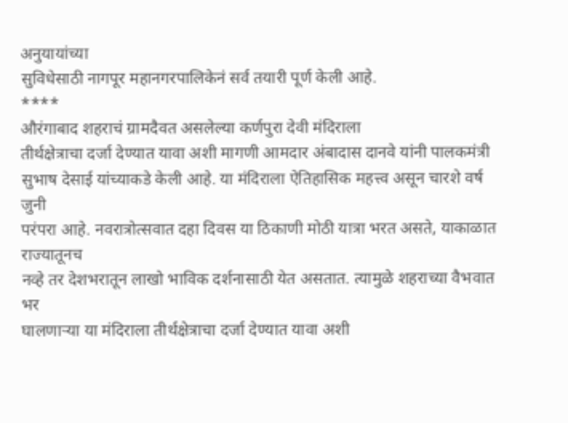अनुयायांच्या
सुविधेसाठी नागपूर महानगरपालिकेनं सर्व तयारी पूर्ण केली आहे.
****
औरंगाबाद शहराचं ग्रामदैवत असलेल्या कर्णपुरा देवी मंदिराला
तीर्थक्षेत्राचा दर्जा देण्यात यावा अशी मागणी आमदार अंबादास दानवे यांनी पालकमंत्री
सुभाष देसाई यांच्याकडे केली आहे. या मंदिराला ऐतिहासिक महत्त्व असून चारशे वर्ष जुनी
परंपरा आहे. नवरात्रोत्सवात दहा दिवस या ठिकाणी मोठी यात्रा भरत असते, याकाळात राज्यातूनच
नव्हे तर देशभरातून लाखो भाविक दर्शनासाठी येत असतात. त्यामुळे शहराच्या वैभवात भर
घालणाऱ्या या मंदिराला तीर्थक्षेत्राचा दर्जा देण्यात यावा अशी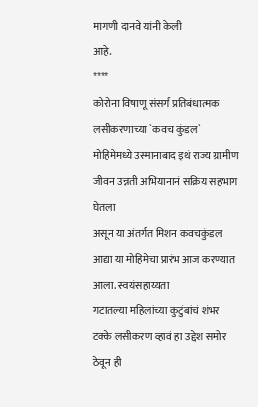मागणी दानवे यांनी केली
आहे.
****
कोरोना विषाणू संसर्ग प्रतिबंधात्मक लसीकरणाच्या `कवच कुंडल`
मोहिमेमध्ये उस्मानाबाद इथं राज्य ग्रामीण जीवन उन्नती अभियानानं सक्रिय सहभाग घेतला
असून या अंतर्गत मिशन कवचकुंडल आद्या या मोहिमेचा प्रारंभ आज करण्यात आला. स्वयंसहाय्यता
गटातल्या महिलांच्या कुटुंबांचं शंभर टक्के लसीकरण व्हावं हा उद्देश समोर ठेवून ही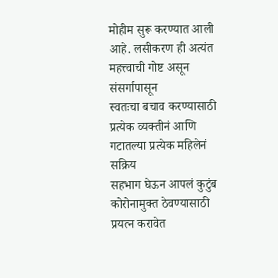मोहीम सुरू करण्यात आली आहे. लसीकरण ही अत्यंत महत्त्वाची गोष्ट असून संसर्गापासून
स्वतःचा बचाव करण्यासाठी प्रत्येक व्यक्तीनं आणि गटातल्या प्रत्येक महिलेनं सक्रिय
सहभाग घेऊन आपलं कुटुंब कोरोनामुक्त ठेवण्यासाठी प्रयत्न करावेत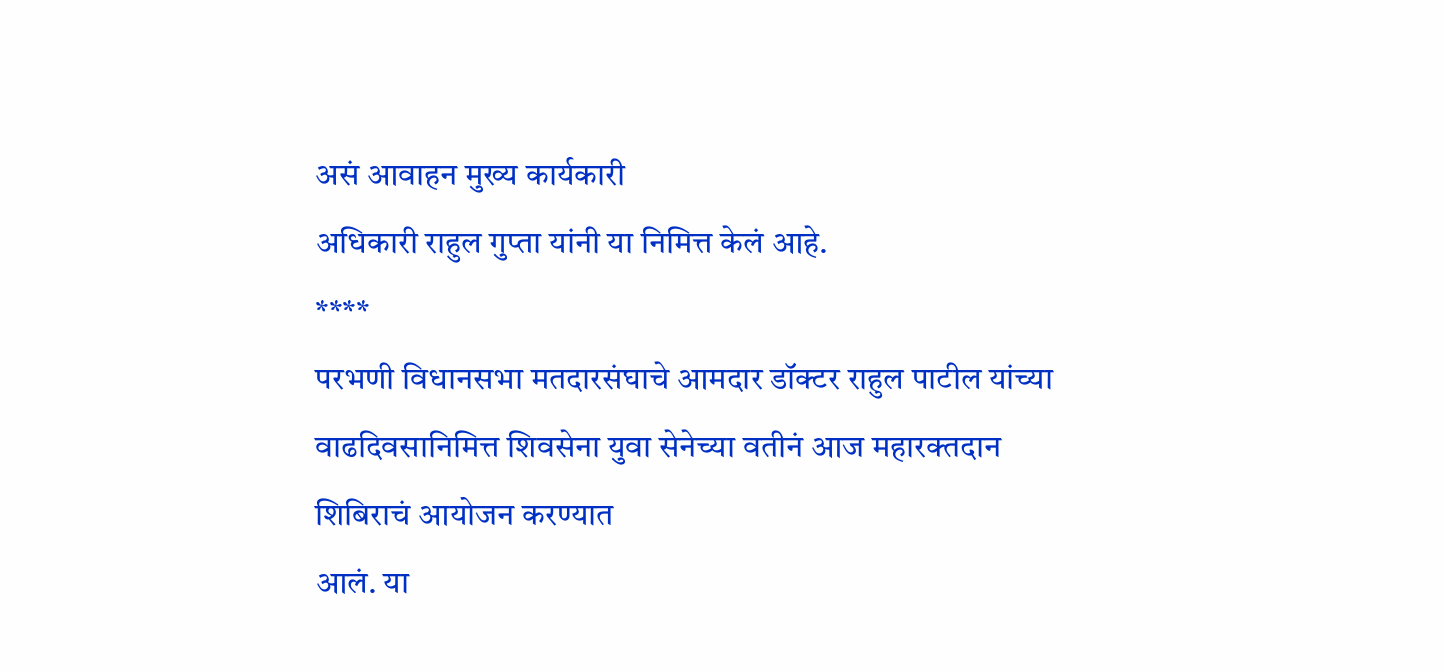असं आवाहन मुख्य कार्यकारी
अधिकारी राहुल गुप्ता यांनी या निमित्त केलं आहे.
****
परभणी विधानसभा मतदारसंघाचे आमदार डॉक्टर राहुल पाटील यांच्या
वाढदिवसानिमित्त शिवसेना युवा सेनेच्या वतीनं आज महारक्तदान शिबिराचं आयोजन करण्यात
आलं. या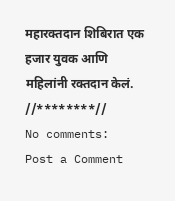महारक्तदान शिबिरात एक हजार युवक आणि महिलांनी रक्तदान केलं.
//********//
No comments:
Post a Comment